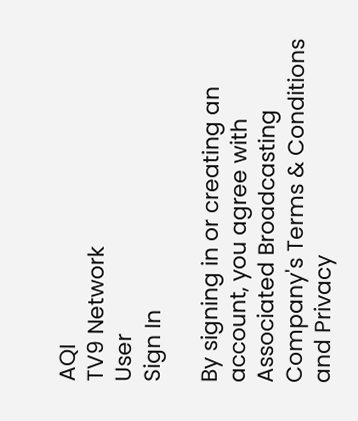AQI
TV9 Network
User
Sign In

By signing in or creating an account, you agree with Associated Broadcasting Company's Terms & Conditions and Privacy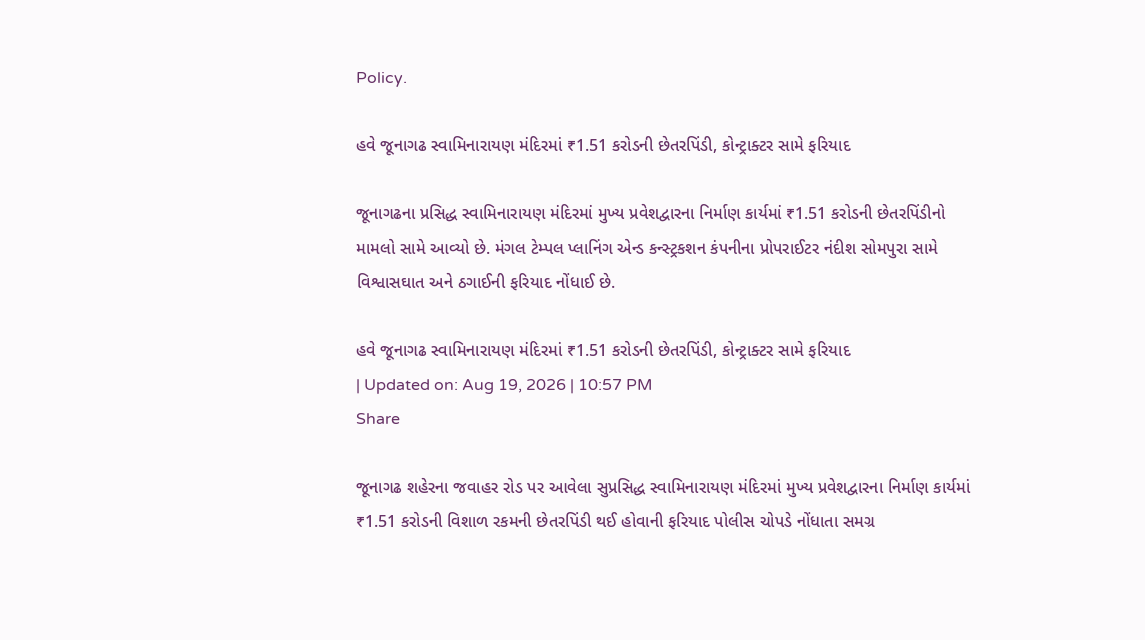Policy.

હવે જૂનાગઢ સ્વામિનારાયણ મંદિરમાં ₹1.51 કરોડની છેતરપિંડી, કોન્ટ્રાક્ટર સામે ફરિયાદ

જૂનાગઢના પ્રસિદ્ધ સ્વામિનારાયણ મંદિરમાં મુખ્ય પ્રવેશદ્વારના નિર્માણ કાર્યમાં ₹1.51 કરોડની છેતરપિંડીનો મામલો સામે આવ્યો છે. મંગલ ટેમ્પલ પ્લાનિંગ એન્ડ કન્સ્ટ્રકશન કંપનીના પ્રોપરાઈટર નંદીશ સોમપુરા સામે વિશ્વાસઘાત અને ઠગાઈની ફરિયાદ નોંધાઈ છે.

હવે જૂનાગઢ સ્વામિનારાયણ મંદિરમાં ₹1.51 કરોડની છેતરપિંડી, કોન્ટ્રાક્ટર સામે ફરિયાદ
| Updated on: Aug 19, 2026 | 10:57 PM
Share

જૂનાગઢ શહેરના જવાહર રોડ પર આવેલા સુપ્રસિદ્ધ સ્વામિનારાયણ મંદિરમાં મુખ્ય પ્રવેશદ્વારના નિર્માણ કાર્યમાં ₹1.51 કરોડની વિશાળ રકમની છેતરપિંડી થઈ હોવાની ફરિયાદ પોલીસ ચોપડે નોંધાતા સમગ્ર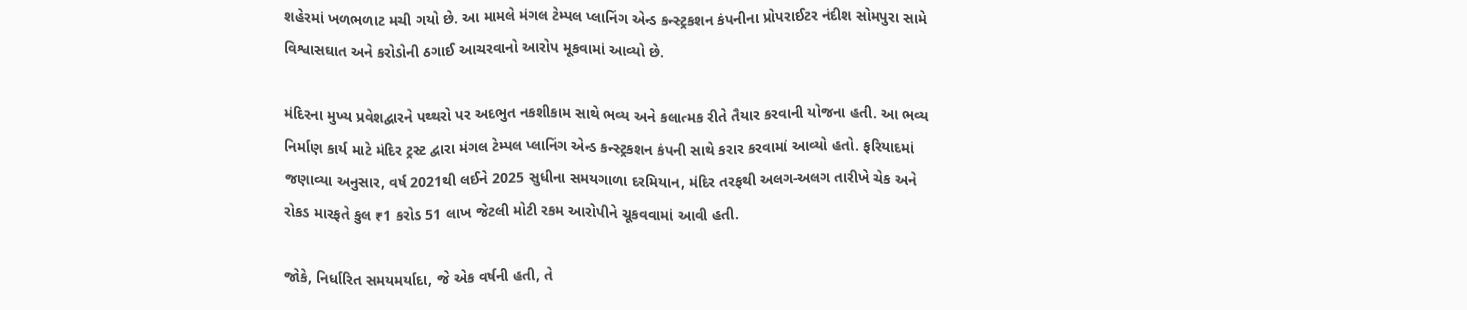શહેરમાં ખળભળાટ મચી ગયો છે. આ મામલે મંગલ ટેમ્પલ પ્લાનિંગ એન્ડ કન્સ્ટ્રકશન કંપનીના પ્રોપરાઈટર નંદીશ સોમપુરા સામે વિશ્વાસઘાત અને કરોડોની ઠગાઈ આચરવાનો આરોપ મૂકવામાં આવ્યો છે.

મંદિરના મુખ્ય પ્રવેશદ્વારને પથ્થરો પર અદભુત નકશીકામ સાથે ભવ્ય અને કલાત્મક રીતે તૈયાર કરવાની યોજના હતી. આ ભવ્ય નિર્માણ કાર્ય માટે મંદિર ટ્રસ્ટ દ્વારા મંગલ ટેમ્પલ પ્લાનિંગ એન્ડ કન્સ્ટ્રકશન કંપની સાથે કરાર કરવામાં આવ્યો હતો. ફરિયાદમાં જણાવ્યા અનુસાર, વર્ષ 2021થી લઈને 2025 સુધીના સમયગાળા દરમિયાન, મંદિર તરફથી અલગ-અલગ તારીખે ચેક અને રોકડ મારફતે કુલ ₹1 કરોડ 51 લાખ જેટલી મોટી રકમ આરોપીને ચૂકવવામાં આવી હતી.

જોકે, નિર્ધારિત સમયમર્યાદા, જે એક વર્ષની હતી, તે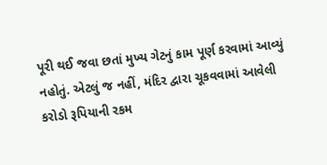પૂરી થઈ જવા છતાં મુખ્ય ગેટનું કામ પૂર્ણ કરવામાં આવ્યું નહોતું. એટલું જ નહીં, મંદિર દ્વારા ચૂકવવામાં આવેલી કરોડો રૂપિયાની રકમ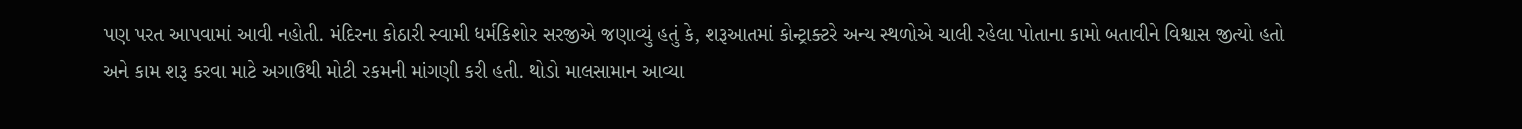પણ પરત આપવામાં આવી નહોતી. મંદિરના કોઠારી સ્વામી ધર્મકિશોર સરજીએ જણાવ્યું હતું કે, શરૂઆતમાં કોન્ટ્રાક્ટરે અન્ય સ્થળોએ ચાલી રહેલા પોતાના કામો બતાવીને વિશ્વાસ જીત્યો હતો અને કામ શરૂ કરવા માટે અગાઉથી મોટી રકમની માંગણી કરી હતી. થોડો માલસામાન આવ્યા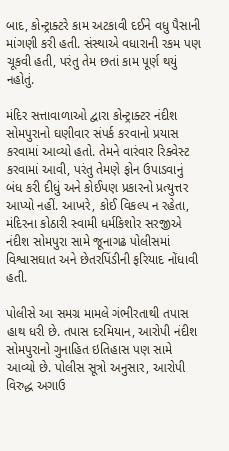બાદ, કોન્ટ્રાક્ટરે કામ અટકાવી દઈને વધુ પૈસાની માંગણી કરી હતી. સંસ્થાએ વધારાની રકમ પણ ચૂકવી હતી, પરંતુ તેમ છતાં કામ પૂર્ણ થયું નહોતું.

મંદિર સત્તાવાળાઓ દ્વારા કોન્ટ્રાક્ટર નંદીશ સોમપુરાનો ઘણીવાર સંપર્ક કરવાનો પ્રયાસ કરવામાં આવ્યો હતો. તેમને વારંવાર રિક્વેસ્ટ કરવામાં આવી, પરંતુ તેમણે ફોન ઉપાડવાનું બંધ કરી દીધું અને કોઈપણ પ્રકારનો પ્રત્યુત્તર આપ્યો નહીં. આખરે, કોઈ વિકલ્પ ન રહેતા, મંદિરના કોઠારી સ્વામી ધર્મકિશોર સરજીએ નંદીશ સોમપુરા સામે જૂનાગઢ પોલીસમાં વિશ્વાસઘાત અને છેતરપિંડીની ફરિયાદ નોંધાવી હતી.

પોલીસે આ સમગ્ર મામલે ગંભીરતાથી તપાસ હાથ ધરી છે. તપાસ દરમિયાન, આરોપી નંદીશ સોમપુરાનો ગુનાહિત ઇતિહાસ પણ સામે આવ્યો છે. પોલીસ સૂત્રો અનુસાર, આરોપી વિરુદ્ધ અગાઉ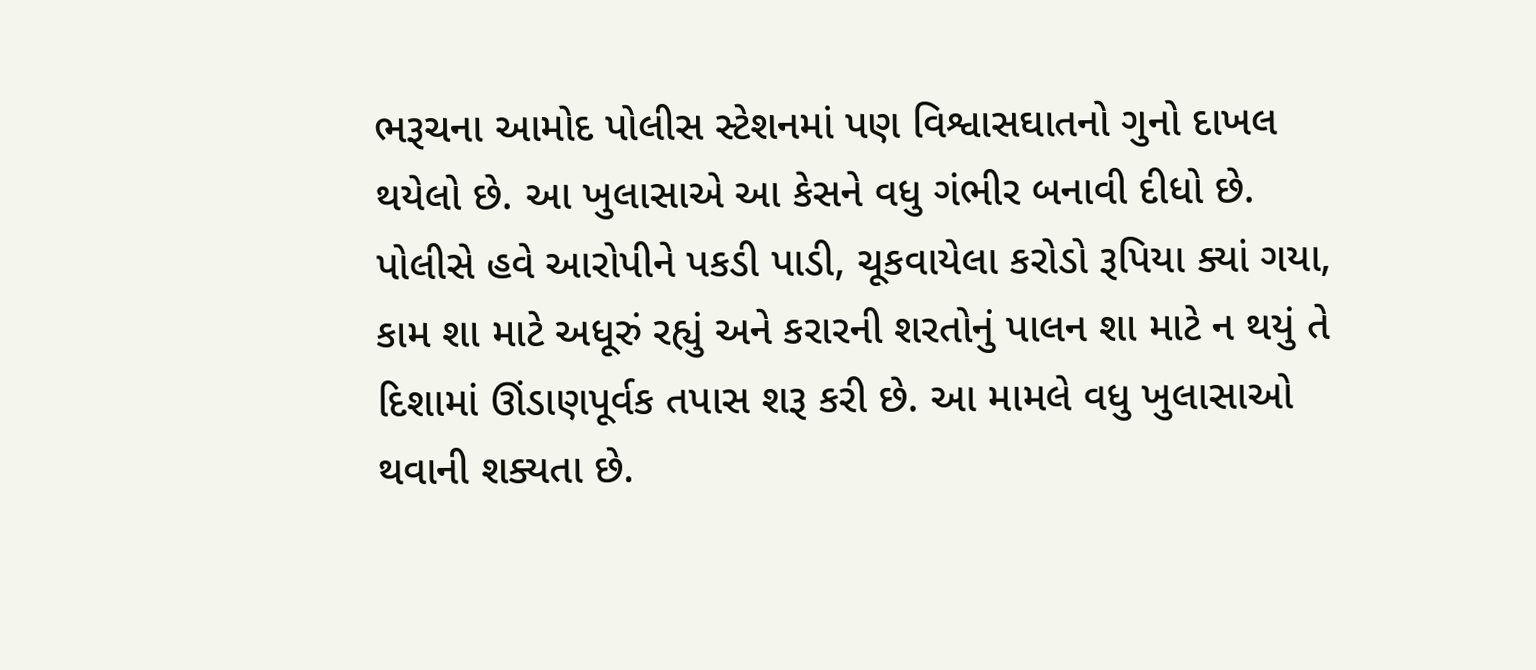ભરૂચના આમોદ પોલીસ સ્ટેશનમાં પણ વિશ્વાસઘાતનો ગુનો દાખલ થયેલો છે. આ ખુલાસાએ આ કેસને વધુ ગંભીર બનાવી દીધો છે. પોલીસે હવે આરોપીને પકડી પાડી, ચૂકવાયેલા કરોડો રૂપિયા ક્યાં ગયા, કામ શા માટે અધૂરું રહ્યું અને કરારની શરતોનું પાલન શા માટે ન થયું તે દિશામાં ઊંડાણપૂર્વક તપાસ શરૂ કરી છે. આ મામલે વધુ ખુલાસાઓ થવાની શક્યતા છે.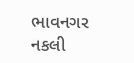ભાવનગર નકલી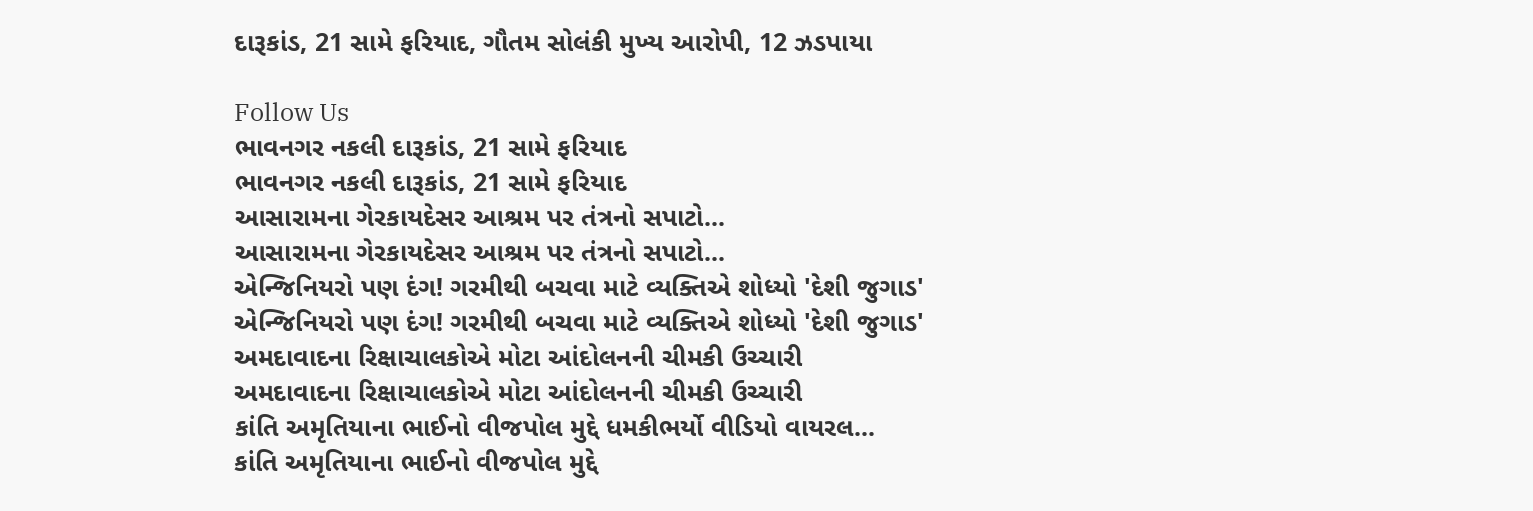દારૂકાંડ, 21 સામે ફરિયાદ, ગૌતમ સોલંકી મુખ્ય આરોપી, 12 ઝડપાયા

Follow Us
ભાવનગર નકલી દારૂકાંડ, 21 સામે ફરિયાદ
ભાવનગર નકલી દારૂકાંડ, 21 સામે ફરિયાદ
આસારામના ગેરકાયદેસર આશ્રમ પર તંત્રનો સપાટો...
આસારામના ગેરકાયદેસર આશ્રમ પર તંત્રનો સપાટો...
એન્જિનિયરો પણ દંગ! ગરમીથી બચવા માટે વ્યક્તિએ શોધ્યો 'દેશી જુગાડ'
એન્જિનિયરો પણ દંગ! ગરમીથી બચવા માટે વ્યક્તિએ શોધ્યો 'દેશી જુગાડ'
અમદાવાદના રિક્ષાચાલકોએ મોટા આંદોલનની ચીમકી ઉચ્ચારી
અમદાવાદના રિક્ષાચાલકોએ મોટા આંદોલનની ચીમકી ઉચ્ચારી
કાંતિ અમૃતિયાના ભાઈનો વીજપોલ મુદ્દે ધમકીભર્યો વીડિયો વાયરલ...
કાંતિ અમૃતિયાના ભાઈનો વીજપોલ મુદ્દે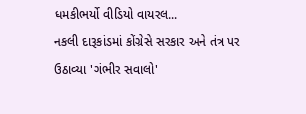ધમકીભર્યો વીડિયો વાયરલ...
નકલી દારૂકાંડમાં કોંગ્રેસે સરકાર અને તંત્ર પર ઉઠાવ્યા 'ગંભીર સવાલો'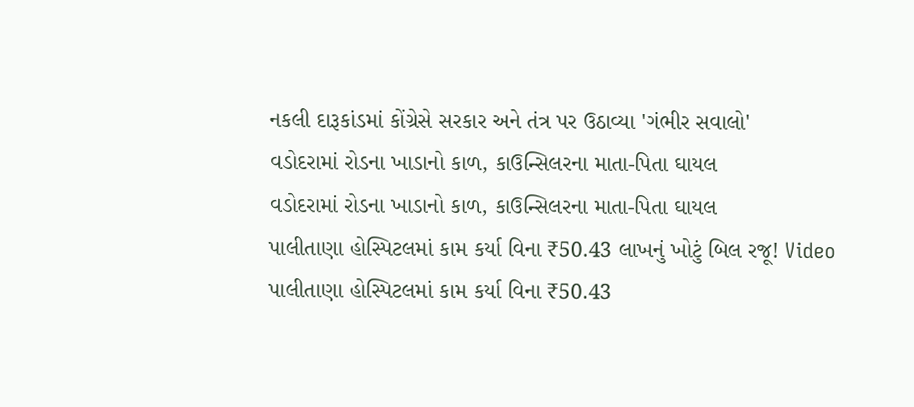નકલી દારૂકાંડમાં કોંગ્રેસે સરકાર અને તંત્ર પર ઉઠાવ્યા 'ગંભીર સવાલો'
વડોદરામાં રોડના ખાડાનો કાળ, કાઉન્સિલરના માતા-પિતા ઘાયલ
વડોદરામાં રોડના ખાડાનો કાળ, કાઉન્સિલરના માતા-પિતા ઘાયલ
પાલીતાણા હોસ્પિટલમાં કામ કર્યા વિના ₹50.43 લાખનું ખોટું બિલ રજૂ! Video
પાલીતાણા હોસ્પિટલમાં કામ કર્યા વિના ₹50.43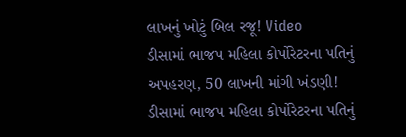લાખનું ખોટું બિલ રજૂ! Video
ડીસામાં ભાજપ મહિલા કોર્પોરેટરના પતિનું અપહરણ, 50 લાખની માંગી ખંડણી!
ડીસામાં ભાજપ મહિલા કોર્પોરેટરના પતિનું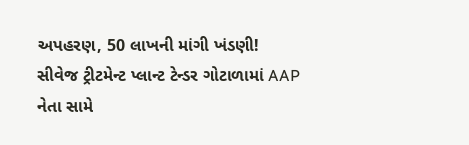અપહરણ, 50 લાખની માંગી ખંડણી!
સીવેજ ટ્રીટમેન્ટ પ્લાન્ટ ટેન્ડર ગોટાળામાં AAP નેતા સામે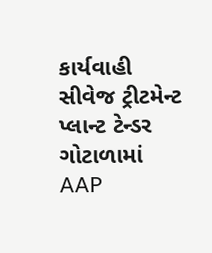કાર્યવાહી
સીવેજ ટ્રીટમેન્ટ પ્લાન્ટ ટેન્ડર ગોટાળામાં AAP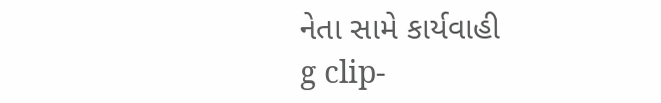નેતા સામે કાર્યવાહી
g clip-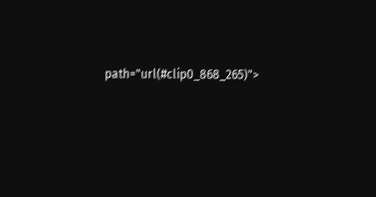path="url(#clip0_868_265)">